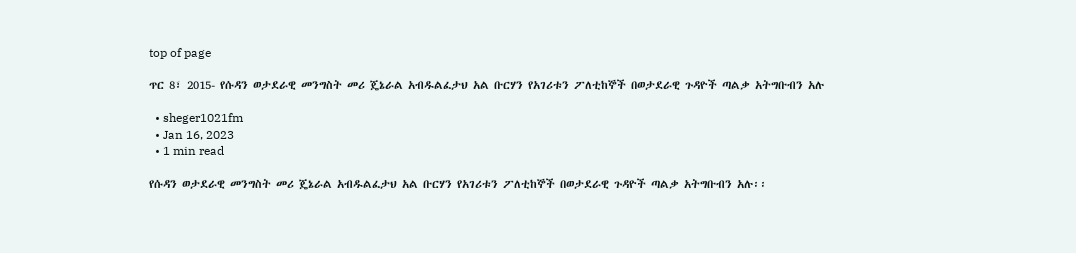top of page

ጥር 8፣ 2015- የሱዳን ወታደራዊ መንግስት መሪ ጄኔራል አብዱልፈታህ አል ቡርሃን የአገሪቱን ፖለቲከኞች በወታደራዊ ጉዳዮች ጣልቃ አትግቡብን አሉ

  • sheger1021fm
  • Jan 16, 2023
  • 1 min read

የሱዳን ወታደራዊ መንግስት መሪ ጄኔራል አብዱልፈታህ አል ቡርሃን የአገሪቱን ፖለቲከኞች በወታደራዊ ጉዳዮች ጣልቃ አትግቡብን አሉ፡፡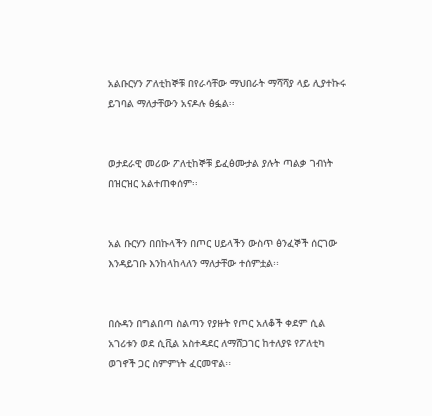አልቡርሃን ፖለቲከኞቹ በየራሳቸው ማህበራት ማሻሻያ ላይ ሊያተኩሩ ይገባል ማለታቸውን አናዶሉ ፅፏል፡፡


ወታደራዊ መሪው ፖለቲከኞቹ ይፈፅሙታል ያሉት ጣልቃ ገብነት በዝርዝር አልተጠቀሰም፡፡


አል ቡርሃን በበኩላችን በጦር ሀይላችን ውስጥ ፅንፈኞች ሰርገው እንዳይገቡ እንከላከላለን ማለታቸው ተሰምቷል፡፡


በሱዳን በግልበጣ ስልጣን የያዙት የጦር አለቆች ቀደም ሲል አገሪቱን ወደ ሲቪል አስተዳደር ለማሸጋገር ከተለያዩ የፖለቲካ ወገኖች ጋር ስምምነት ፈርመዋል፡፡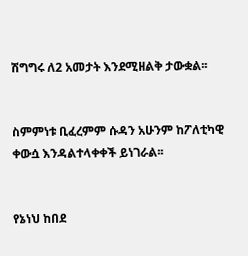ሽግግሩ ለ2 አመታት እንደሚዘልቅ ታውቋል፡፡


ስምምነቱ ቢፈረምም ሱዳን አሁንም ከፖለቲካዊ ቀውሷ እንዳልተላቀቀች ይነገራል፡፡


የኔነህ ከበደ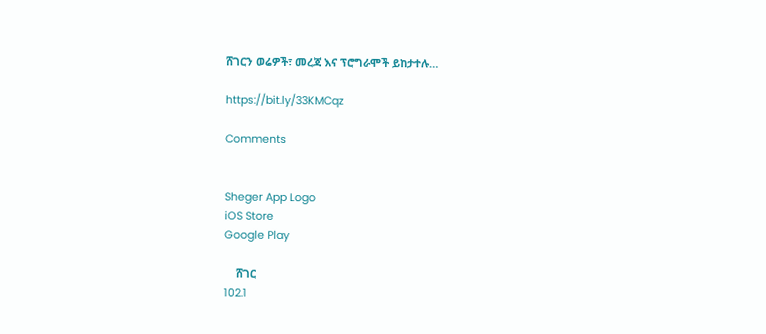ሸገርን ወሬዎች፣ መረጃ እና ፕሮግራሞች ይከታተሉ…

https://bit.ly/33KMCqz

Comments


Sheger App Logo
iOS Store
Google Play

    ሸገር
102.1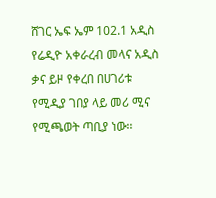ሸገር ኤፍ ኤም 102.1 አዲስ የሬዲዮ አቀራረብ መላና አዲስ ቃና ይዞ የቀረበ በሀገሪቱ የሚዲያ ገበያ ላይ መሪ ሚና የሚጫወት ጣቢያ ነው፡፡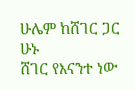ሁሌም ከሸገር ጋር ሁኑ
ሸገር የእናንተ ነው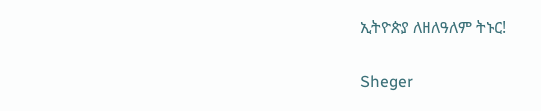ኢትዮጵያ ለዘለዓለም ትኑር!

Sheger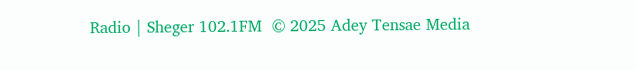Radio | Sheger 102.1FM  © 2025 Adey Tensae Media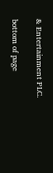& Entertainment PLC.

bottom of page